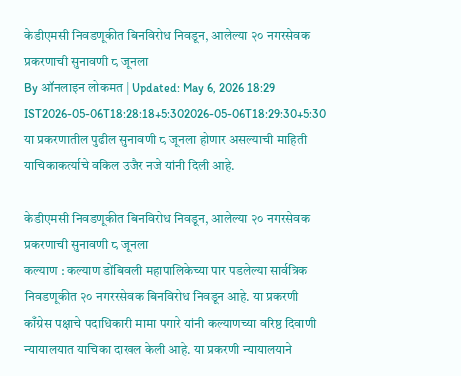केडीएमसी निवडणूकीत बिनविरोध निवडून, आलेल्या २० नगरसेवक प्रकरणाची सुनावणी ८ जूनला
By ऑनलाइन लोकमत | Updated: May 6, 2026 18:29 IST2026-05-06T18:28:18+5:302026-05-06T18:29:30+5:30
या प्रकरणातील पुढील सुनावणी ८ जूनला होणार असल्याची माहिती याचिकाकर्त्याचे वकिल उजैर नजे यांनी दिली आहे.

केडीएमसी निवडणूकीत बिनविरोध निवडून, आलेल्या २० नगरसेवक प्रकरणाची सुनावणी ८ जूनला
कल्याण : कल्याण डोंबिवली महापालिकेच्या पार पडलेल्या सार्वत्रिक निवडणूकीत २० नगररसेवक बिनविरोध निवडून आहे. या प्रकरणी काँग्रेस पक्षाचे पदाधिकारी मामा पगारे यांनी कल्याणच्या वरिष्ठ दिवाणी न्यायालयात याचिका दाखल केली आहे. या प्रकरणी न्यायालयाने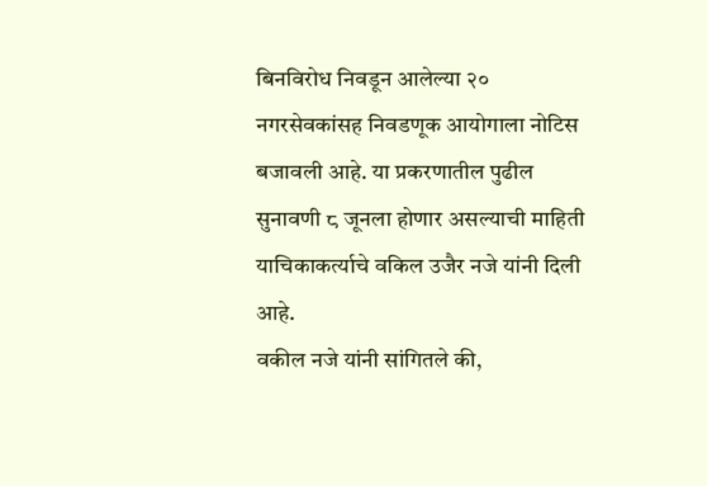बिनविरोध निवडून आलेल्या २० नगरसेवकांसह निवडणूक आयोगाला नोटिस बजावली आहे. या प्रकरणातील पुढील सुनावणी ८ जूनला होणार असल्याची माहिती याचिकाकर्त्याचे वकिल उजैर नजे यांनी दिली आहे.
वकील नजे यांनी सांगितले की,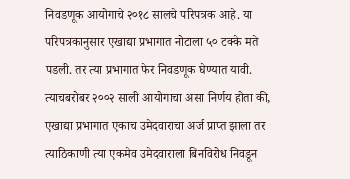निवडणूक आयोगाचे २०१८ सालचे परिपत्रक आहे. या परिपत्रकानुसार एखाद्या प्रभागात नोटाला ५० टक्के मते पडली. तर त्या प्रभागात फेर निवडणूक घेण्यात यावी. त्याचबरोबर २००२ साली आयोगाचा असा निर्णय होता की, एखाद्या प्रभागात एकाच उमेदवाराचा अर्ज प्राप्त झाला तर त्याठिकाणी त्या एकमेव उमेदवाराला बिनविरोध निवडून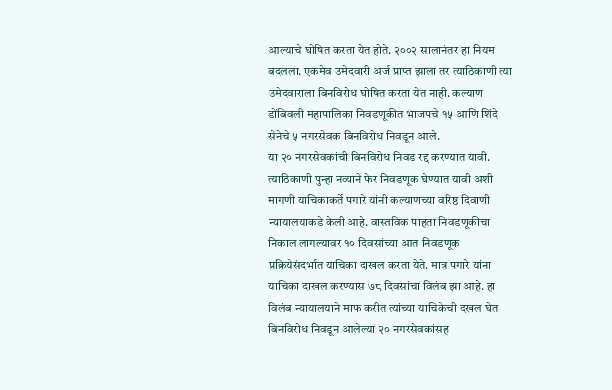आल्याचे घोषित करता येत होते. २००२ सालानंतर हा नियम बदलला. एकमेव उमेदवारी अर्ज प्राप्त झाला तर त्याठिकाणी त्या उमेदवाराला बिनविरोध घोषित करता येत नाही. कल्याण डोंबिवली महापालिका निवडणूकीत भाजपचे १५ आणि शिंदे सेनेचे ५ नगरसेवक बिनविरोध निवडून आले.
या २० नगरसेवकांची बिनविरोध निवड रद्द करण्यात यावी. त्याठिकाणी पुन्हा नव्याने फेर निवडणूक घेण्यात यावी अशी मागणी याचिकाकर्ते पगारे यांनी कल्याणच्या वरिष्ठ दिवाणी न्यायालयाकडे केली आहे. वास्तविक पाहता निवडणूकीचा निकाल लागल्यावर १० दिवसांच्या आत निवडणूक प्रक्रियेसंदर्भात याचिका दाखल करता येते. मात्र पगारे यांना याचिका दाखल करण्यास ७८ दिवसांचा विलंब झा आहे. हा विलंब न्यायालयाने माफ करीत त्यांच्या याचिकेची दखल घेत बिनविरोध निवडून आलेल्या २० नगरसेवकांसह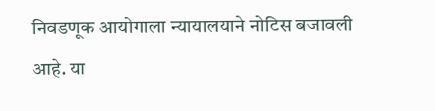निवडणूक आयोगाला न्यायालयाने नोटिस बजावली आहे. या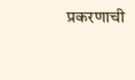प्रकरणाची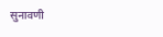सुनावणी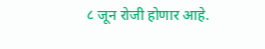८ जून रोजी होणार आहे.